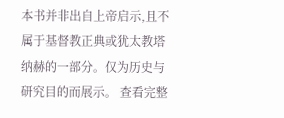本书并非出自上帝启示,且不属于基督教正典或犹太教塔纳赫的一部分。仅为历史与研究目的而展示。 查看完整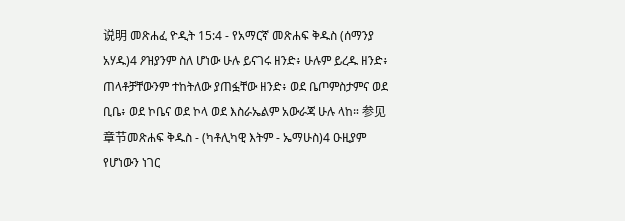说明 መጽሐፈ ዮዲት 15:4 - የአማርኛ መጽሐፍ ቅዱስ (ሰማንያ አሃዱ)4 ዖዝያንም ስለ ሆነው ሁሉ ይናገሩ ዘንድ፥ ሁሉም ይረዱ ዘንድ፥ ጠላቶቻቸውንም ተከትለው ያጠፏቸው ዘንድ፥ ወደ ቤጦምስታምና ወደ ቢቤ፥ ወደ ኮቤና ወደ ኮላ ወደ እስራኤልም አውራጃ ሁሉ ላከ። 参见章节መጽሐፍ ቅዱስ - (ካቶሊካዊ እትም - ኤማሁስ)4 ዑዚያም የሆነውን ነገር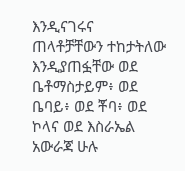እንዲናገሩና ጠላቶቻቸውን ተከታትለው እንዲያጠፏቸው ወደ ቤቶማስታይም፥ ወደ ቤባይ፥ ወደ ቾባ፥ ወደ ኮላና ወደ እስራኤል አውራጃ ሁሉ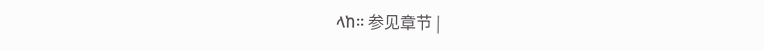ላከ። 参见章节 |